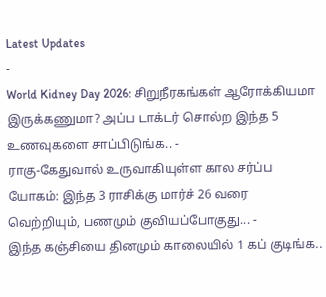Latest Updates
-
World Kidney Day 2026: சிறுநீரகங்கள் ஆரோக்கியமா இருக்கணுமா? அப்ப டாக்டர் சொல்ற இந்த 5 உணவுகளை சாப்பிடுங்க.. -
ராகு-கேதுவால் உருவாகியுள்ள கால சர்ப்ப யோகம்: இந்த 3 ராசிக்கு மார்ச் 26 வரை வெற்றியும், பணமும் குவியப்போகுது... -
இந்த கஞ்சியை தினமும் காலையில் 1 கப் குடிங்க..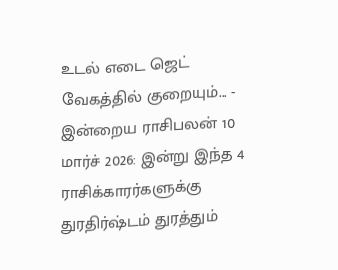உடல் எடை ஜெட் வேகத்தில் குறையும்... -
இன்றைய ராசிபலன் 10 மார்ச் 2026: இன்று இந்த 4 ராசிக்காரர்களுக்கு துரதிர்ஷ்டம் துரத்தும்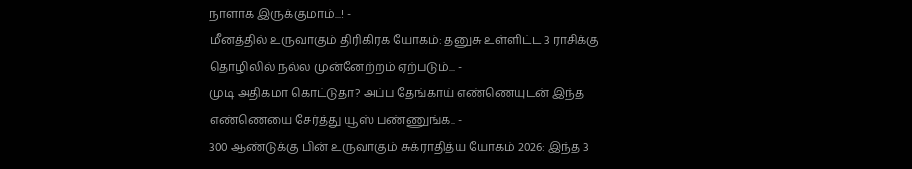நாளாக இருக்குமாம்...! -
மீனத்தில் உருவாகும் திரிகிரக யோகம்: தனுசு உள்ளிட்ட 3 ராசிக்கு தொழிலில் நல்ல முன்னேற்றம் ஏற்படும்... -
முடி அதிகமா கொட்டுதா? அப்ப தேங்காய் எண்ணெயுடன் இந்த எண்ணெயை சேர்த்து யூஸ் பண்ணுங்க.. -
300 ஆண்டுக்கு பின் உருவாகும் சுக்ராதித்ய யோகம் 2026: இந்த 3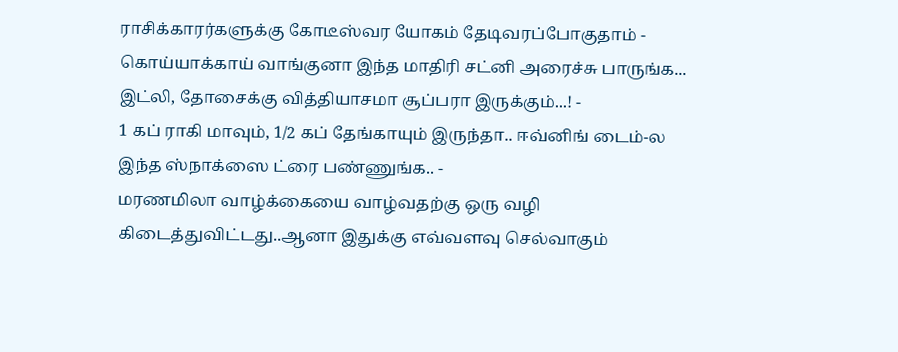ராசிக்காரர்களுக்கு கோடீஸ்வர யோகம் தேடிவரப்போகுதாம் -
கொய்யாக்காய் வாங்குனா இந்த மாதிரி சட்னி அரைச்சு பாருங்க... இட்லி, தோசைக்கு வித்தியாசமா சூப்பரா இருக்கும்...! -
1 கப் ராகி மாவும், 1/2 கப் தேங்காயும் இருந்தா.. ஈவ்னிங் டைம்-ல இந்த ஸ்நாக்ஸை ட்ரை பண்ணுங்க.. -
மரணமிலா வாழ்க்கையை வாழ்வதற்கு ஒரு வழி கிடைத்துவிட்டது..ஆனா இதுக்கு எவ்வளவு செல்வாகும்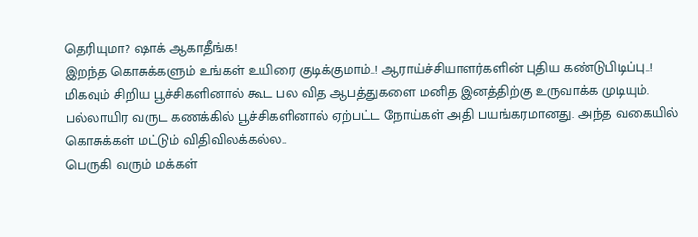தெரியுமா? ஷாக் ஆகாதீங்க!
இறந்த கொசுக்களும் உங்கள் உயிரை குடிக்குமாம்..! ஆராய்ச்சியாளர்களின் புதிய கண்டுபிடிப்பு..!
மிகவும் சிறிய பூச்சிகளினால் கூட பல வித ஆபத்துகளை மனித இனத்திற்கு உருவாக்க முடியும். பல்லாயிர வருட கணக்கில் பூச்சிகளினால் ஏற்பட்ட நோய்கள் அதி பயங்கரமானது. அந்த வகையில் கொசுக்கள் மட்டும் விதிவிலக்கல்ல..
பெருகி வரும் மக்கள்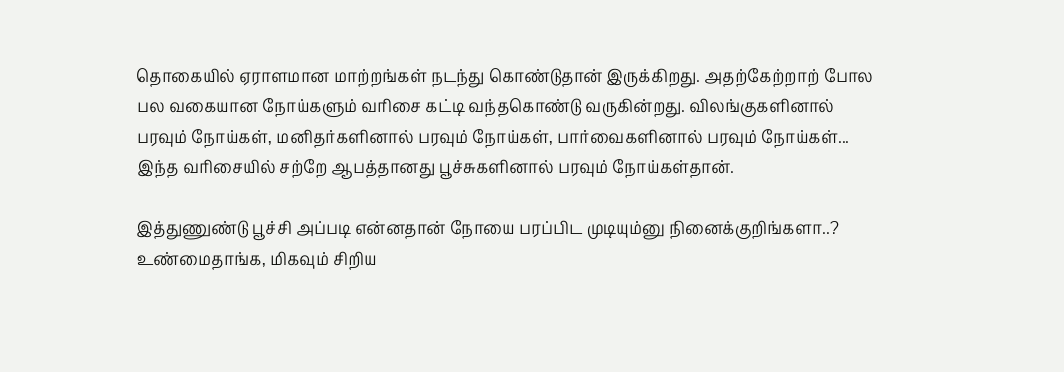தொகையில் ஏராளமான மாற்றங்கள் நடந்து கொண்டுதான் இருக்கிறது. அதற்கேற்றாற் போல பல வகையான நோய்களும் வரிசை கட்டி வந்தகொண்டு வருகின்றது. விலங்குகளினால் பரவும் நோய்கள், மனிதர்களினால் பரவும் நோய்கள், பார்வைகளினால் பரவும் நோய்கள்... இந்த வரிசையில் சற்றே ஆபத்தானது பூச்சுகளினால் பரவும் நோய்கள்தான்.

இத்துணுண்டு பூச்சி அப்படி என்னதான் நோயை பரப்பிட முடியும்னு நினைக்குறிங்களா..? உண்மைதாங்க, மிகவும் சிறிய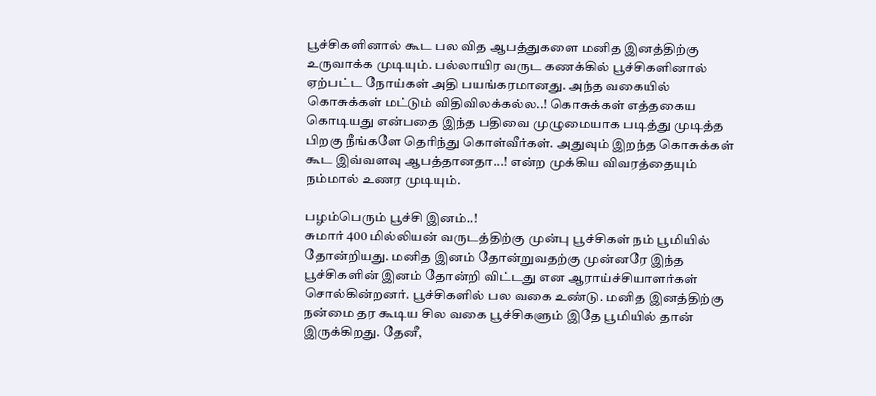பூச்சிகளினால் கூட பல வித ஆபத்துகளை மனித இனத்திற்கு உருவாக்க முடியும். பல்லாயிர வருட கணக்கில் பூச்சிகளினால் ஏற்பட்ட நோய்கள் அதி பயங்கரமானது. அந்த வகையில் கொசுக்கள் மட்டும் விதிவிலக்கல்ல..! கொசுக்கள் எத்தகைய கொடியது என்பதை இந்த பதிவை முழுமையாக படித்து முடித்த பிறகு நீங்களே தெரிந்து கொள்வீர்கள். அதுவும் இறந்த கொசுக்கள் கூட இவ்வளவு ஆபத்தானதா...! என்ற முக்கிய விவரத்தையும் நம்மால் உணர முடியும்.

பழம்பெரும் பூச்சி இனம்..!
சுமார் 400 மில்லியன் வருடத்திற்கு முன்பு பூச்சிகள் நம் பூமியில் தோன்றியது. மனித இனம் தோன்றுவதற்கு முன்னரே இந்த பூச்சிகளின் இனம் தோன்றி விட்டது என ஆராய்ச்சியாளர்கள் சொல்கின்றனர். பூச்சிகளில் பல வகை உண்டு. மனித இனத்திற்கு நன்மை தர கூடிய சில வகை பூச்சிகளும் இதே பூமியில் தான் இருக்கிறது. தேனீ,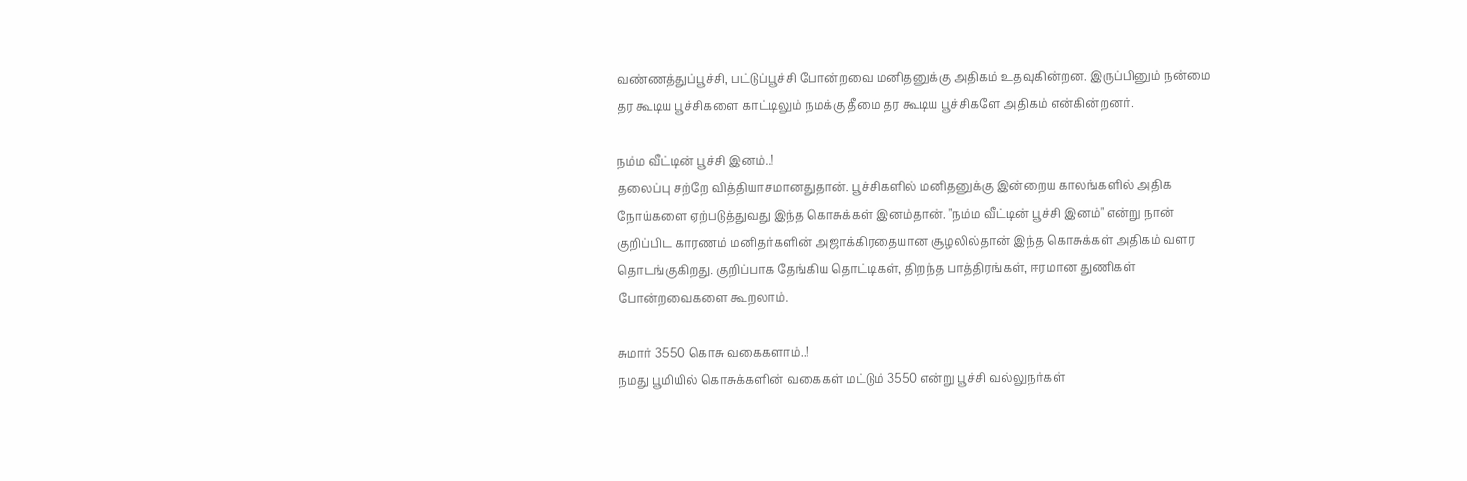வண்ணத்துப்பூச்சி, பட்டுப்பூச்சி போன்றவை மனிதனுக்கு அதிகம் உதவுகின்றன. இருப்பினும் நன்மை தர கூடிய பூச்சிகளை காட்டிலும் நமக்கு தீமை தர கூடிய பூச்சிகளே அதிகம் என்கின்றனர்.

நம்ம வீட்டின் பூச்சி இனம்..!
தலைப்பு சற்றே வித்தியாசமானதுதான். பூச்சிகளில் மனிதனுக்கு இன்றைய காலங்களில் அதிக நோய்களை ஏற்படுத்துவது இந்த கொசுக்கள் இனம்தான். "நம்ம வீட்டின் பூச்சி இனம்" என்று நான் குறிப்பிட காரணம் மனிதர்களின் அஜாக்கிரதையான சூழலில்தான் இந்த கொசுக்கள் அதிகம் வளர தொடங்குகிறது. குறிப்பாக தேங்கிய தொட்டிகள், திறந்த பாத்திரங்கள், ஈரமான துணிகள் போன்றவைகளை கூறலாம்.

சுமார் 3550 கொசு வகைகளாம்..!
நமது பூமியில் கொசுக்களின் வகைகள் மட்டும் 3550 என்று பூச்சி வல்லுநர்கள்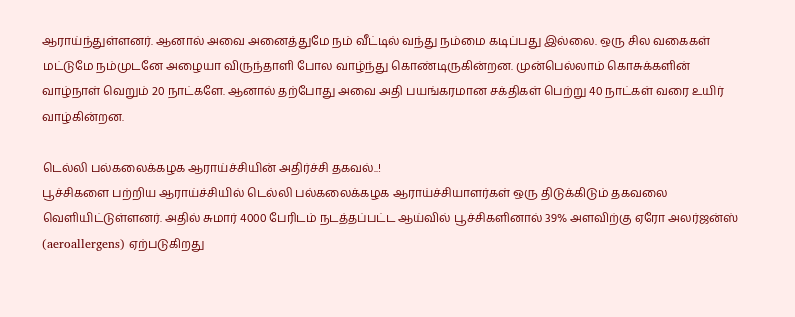ஆராய்ந்துள்ளனர். ஆனால் அவை அனைத்துமே நம் வீட்டில் வந்து நம்மை கடிப்பது இல்லை. ஒரு சில வகைகள் மட்டுமே நம்முடனே அழையா விருந்தாளி போல வாழ்ந்து கொண்டிருகின்றன. முன்பெல்லாம் கொசுக்களின் வாழ்நாள் வெறும் 20 நாட்களே. ஆனால் தற்போது அவை அதி பயங்கரமான சக்திகள் பெற்று 40 நாட்கள் வரை உயிர் வாழ்கின்றன.

டெல்லி பல்கலைக்கழக ஆராய்ச்சியின் அதிர்ச்சி தகவல்..!
பூச்சிகளை பற்றிய ஆராய்ச்சியில் டெல்லி பல்கலைக்கழக ஆராய்ச்சியாளர்கள் ஒரு திடுக்கிடும் தகவலை வெளியிட்டுள்ளனர். அதில் சுமார் 4000 பேரிடம் நடத்தப்பட்ட ஆய்வில் பூச்சிகளினால் 39% அளவிற்கு ஏரோ அலர்ஜன்ஸ் (aeroallergens) ஏற்படுகிறது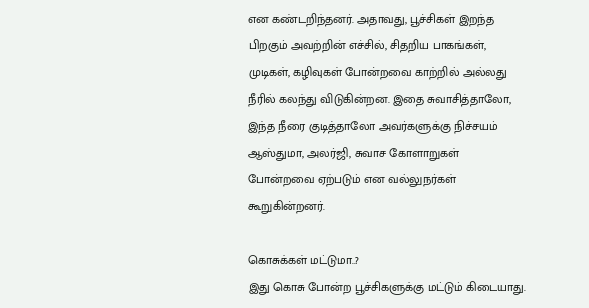என கண்டறிந்தனர். அதாவது, பூச்சிகள் இறந்த பிறகும் அவற்றின் எச்சில், சிதறிய பாகங்கள், முடிகள், கழிவுகள் போன்றவை காற்றில் அல்லது நீரில் கலந்து விடுகின்றன. இதை சுவாசித்தாலோ, இந்த நீரை குடித்தாலோ அவர்களுக்கு நிச்சயம் ஆஸ்துமா, அலர்ஜி, சுவாச கோளாறுகள் போன்றவை ஏற்படும் என வல்லுநர்கள் கூறுகின்றனர்.

கொசுக்கள் மட்டுமா..?
இது கொசு போன்ற பூச்சிகளுக்கு மட்டும் கிடையாது.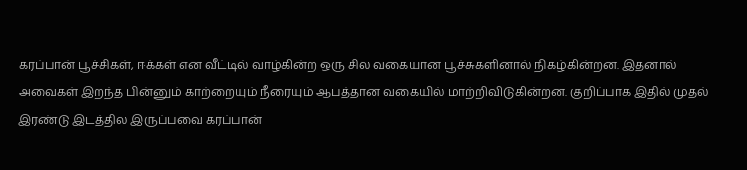கரப்பான் பூச்சிகள், ஈக்கள் என வீட்டில் வாழ்கின்ற ஒரு சில வகையான பூச்சுகளினால் நிகழ்கின்றன. இதனால் அவைகள் இறந்த பின்னும் காற்றையும் நீரையும் ஆபத்தான வகையில் மாற்றிவிடுகின்றன. குறிப்பாக இதில் முதல் இரண்டு இடத்தில இருப்பவை கரப்பான்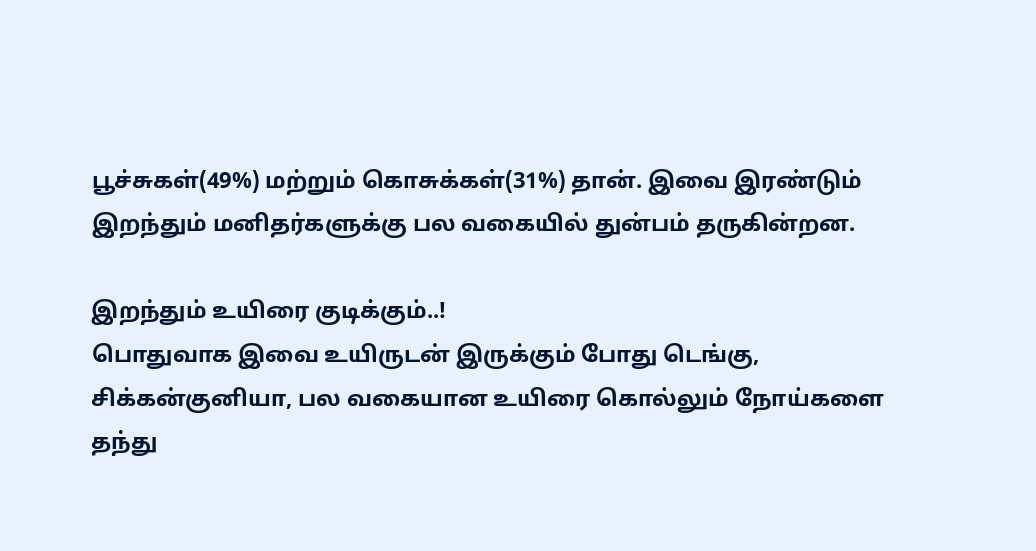பூச்சுகள்(49%) மற்றும் கொசுக்கள்(31%) தான். இவை இரண்டும் இறந்தும் மனிதர்களுக்கு பல வகையில் துன்பம் தருகின்றன.

இறந்தும் உயிரை குடிக்கும்..!
பொதுவாக இவை உயிருடன் இருக்கும் போது டெங்கு, சிக்கன்குனியா, பல வகையான உயிரை கொல்லும் நோய்களை தந்து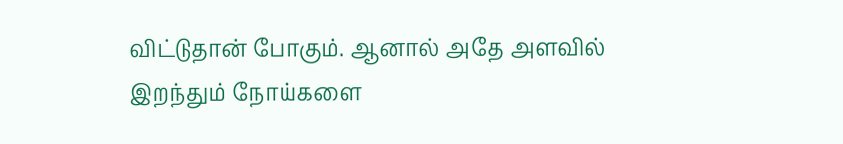விட்டுதான் போகும். ஆனால் அதே அளவில் இறந்தும் நோய்களை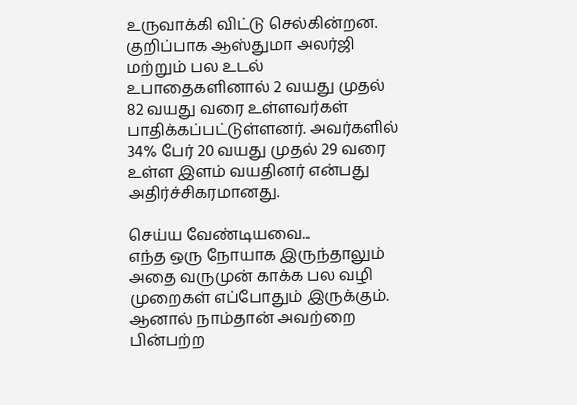உருவாக்கி விட்டு செல்கின்றன. குறிப்பாக ஆஸ்துமா அலர்ஜி மற்றும் பல உடல் உபாதைகளினால் 2 வயது முதல் 82 வயது வரை உள்ளவர்கள் பாதிக்கப்பட்டுள்ளனர். அவர்களில் 34% பேர் 20 வயது முதல் 29 வரை உள்ள இளம் வயதினர் என்பது அதிர்ச்சிகரமானது.

செய்ய வேண்டியவை...
எந்த ஒரு நோயாக இருந்தாலும் அதை வருமுன் காக்க பல வழி முறைகள் எப்போதும் இருக்கும். ஆனால் நாம்தான் அவற்றை பின்பற்ற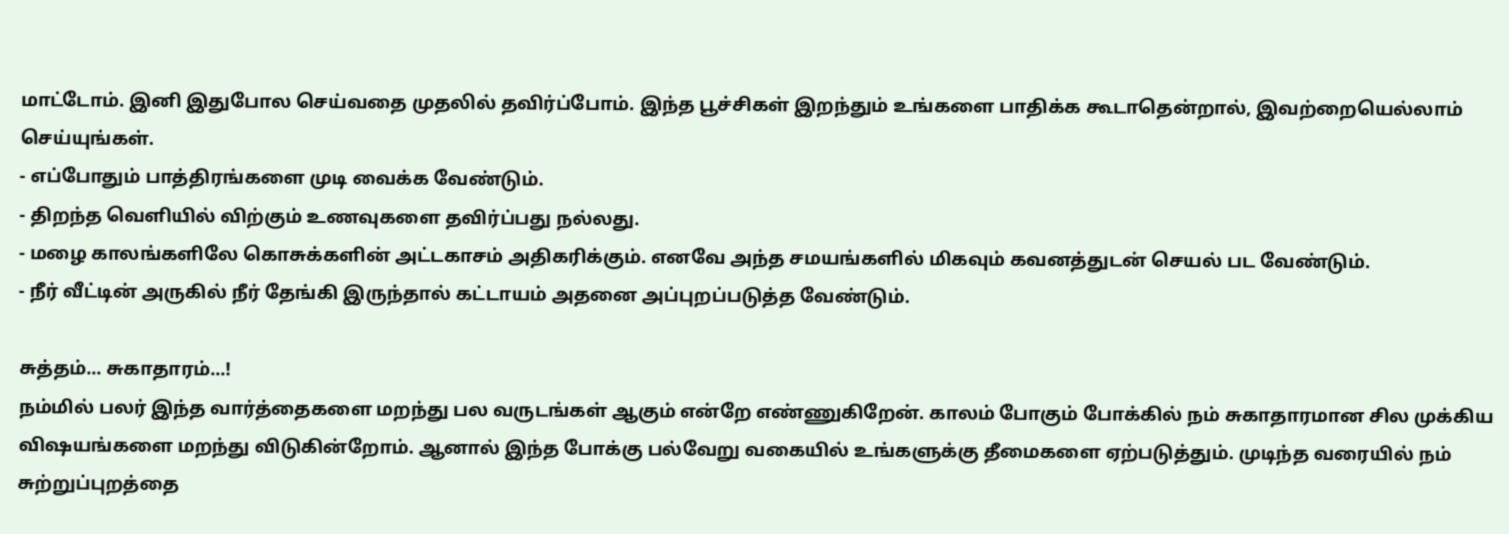மாட்டோம். இனி இதுபோல செய்வதை முதலில் தவிர்ப்போம். இந்த பூச்சிகள் இறந்தும் உங்களை பாதிக்க கூடாதென்றால், இவற்றையெல்லாம் செய்யுங்கள்.
- எப்போதும் பாத்திரங்களை முடி வைக்க வேண்டும்.
- திறந்த வெளியில் விற்கும் உணவுகளை தவிர்ப்பது நல்லது.
- மழை காலங்களிலே கொசுக்களின் அட்டகாசம் அதிகரிக்கும். எனவே அந்த சமயங்களில் மிகவும் கவனத்துடன் செயல் பட வேண்டும்.
- நீர் வீட்டின் அருகில் நீர் தேங்கி இருந்தால் கட்டாயம் அதனை அப்புறப்படுத்த வேண்டும்.

சுத்தம்... சுகாதாரம்...!
நம்மில் பலர் இந்த வார்த்தைகளை மறந்து பல வருடங்கள் ஆகும் என்றே எண்ணுகிறேன். காலம் போகும் போக்கில் நம் சுகாதாரமான சில முக்கிய விஷயங்களை மறந்து விடுகின்றோம். ஆனால் இந்த போக்கு பல்வேறு வகையில் உங்களுக்கு தீமைகளை ஏற்படுத்தும். முடிந்த வரையில் நம் சுற்றுப்புறத்தை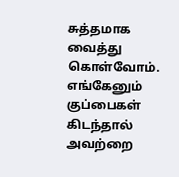சுத்தமாக வைத்து கொள்வோம். எங்கேனும் குப்பைகள் கிடந்தால் அவற்றை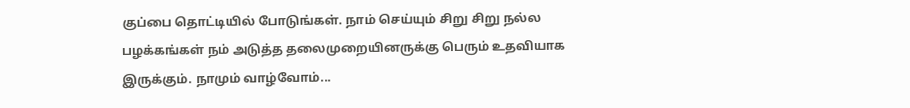குப்பை தொட்டியில் போடுங்கள். நாம் செய்யும் சிறு சிறு நல்ல பழக்கங்கள் நம் அடுத்த தலைமுறையினருக்கு பெரும் உதவியாக இருக்கும். நாமும் வாழ்வோம்...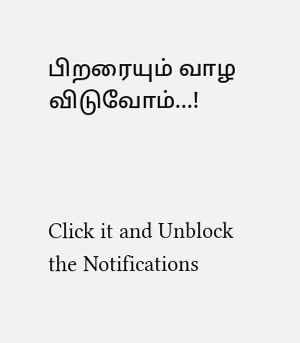பிறரையும் வாழ விடுவோம்...!



Click it and Unblock the Notifications